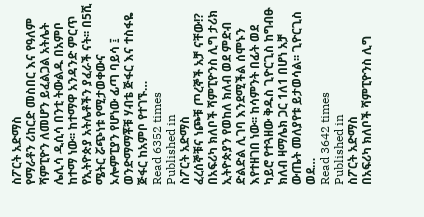ስፖርት አድማስ
የማራቶን ሪከርድ መስበር እና የዓለም ሻምፒዮን ለመሆን ይፈልጋል አትሌት ሌሊሳ ዲሲሳ በንቲ ትውልዱ በአምቦ ከተማ ነው፡፡ ከተማዋ አንዳንድ ምርጥ የኢትዮጵያ አትሌቶችን ያፈራች ናት፡፡ በ5ሺ ሜትር ሯጭነቱ የሚታወቀውና ኦሎምፒያን የሆነው ፊጣ ባይሳ ፤ ወንድማማቾቹ ሃብቴ ጅፋር እና ተስፋዬ ጅፋር ከአምቦ የተገኙ…
Read 6352 times
Published in
ስፖርት አድማስ
ፈረሰኞቹና ነጮቹ ጦረኞች አቻ ናቸው!? በአፍሪካ ክለቦች ሻምፒዮንስ ሊግ ታሪክ ኢትዮጵያን የወከለ ክለብ ወደ ምድብ ድልድል ሊገባ እንደሚችል ሰሞኑን እየተዘገበ ነው፡፡ ከሳምንት በፊት ወደ ካይሮ የተጓዘው ቅዱስ ጊዮርጊስ ከግብፁ ክለብ ዛማሌክ ጋር 1ለ1 በሆነ አቻ ውጤት መለያየቱ ይታወሳል፡፡ ጊዮርጊስ ወደ…
Read 3642 times
Published in
ስፖርት አድማስ
በአፍሪካ ክለቦች ሻምፒዮንስ ሊግ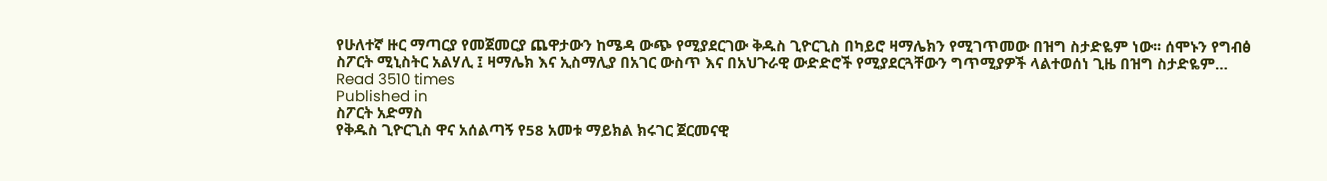የሁለተኛ ዙር ማጣርያ የመጀመርያ ጨዋታውን ከሜዳ ውጭ የሚያደርገው ቅዱስ ጊዮርጊስ በካይሮ ዛማሌክን የሚገጥመው በዝግ ስታድዬም ነው፡፡ ሰሞኑን የግብፅ ስፖርት ሚኒስትር አልሃሊ ፤ ዛማሌክ እና ኢስማሊያ በአገር ውስጥ እና በአህጉራዊ ውድድሮች የሚያደርጓቸውን ግጥሚያዎች ላልተወሰነ ጊዜ በዝግ ስታድዬም…
Read 3510 times
Published in
ስፖርት አድማስ
የቅዱስ ጊዮርጊስ ዋና አሰልጣኝ የ58 አመቱ ማይክል ክሩገር ጀርመናዊ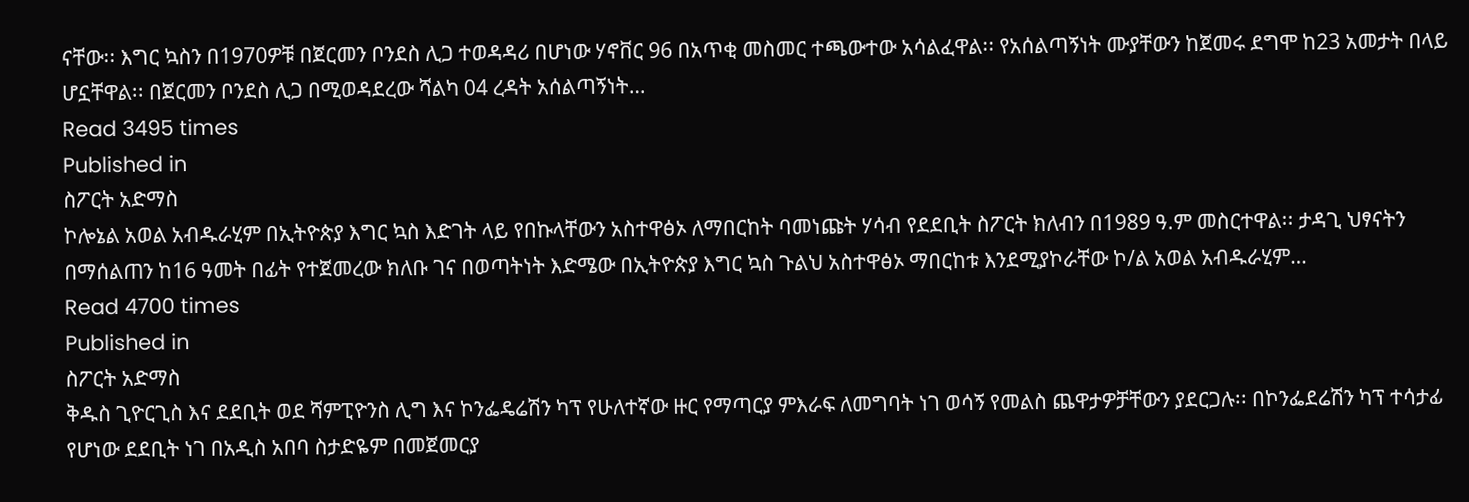ናቸው፡፡ እግር ኳስን በ1970ዎቹ በጀርመን ቦንደስ ሊጋ ተወዳዳሪ በሆነው ሃኖቨር 96 በአጥቂ መስመር ተጫውተው አሳልፈዋል፡፡ የአሰልጣኝነት ሙያቸውን ከጀመሩ ደግሞ ከ23 አመታት በላይ ሆኗቸዋል፡፡ በጀርመን ቦንደስ ሊጋ በሚወዳደረው ሻልካ 04 ረዳት አሰልጣኝነት…
Read 3495 times
Published in
ስፖርት አድማስ
ኮሎኔል አወል አብዱራሂም በኢትዮጵያ እግር ኳስ እድገት ላይ የበኩላቸውን አስተዋፅኦ ለማበርከት ባመነጩት ሃሳብ የደደቢት ስፖርት ክለብን በ1989 ዓ.ም መስርተዋል፡፡ ታዳጊ ህፃናትን በማሰልጠን ከ16 ዓመት በፊት የተጀመረው ክለቡ ገና በወጣትነት እድሜው በኢትዮጵያ እግር ኳስ ጉልህ አስተዋፅኦ ማበርከቱ እንደሚያኮራቸው ኮ/ል አወል አብዱራሂም…
Read 4700 times
Published in
ስፖርት አድማስ
ቅዱስ ጊዮርጊስ እና ደደቢት ወደ ሻምፒዮንስ ሊግ እና ኮንፌዴሬሽን ካፕ የሁለተኛው ዙር የማጣርያ ምእራፍ ለመግባት ነገ ወሳኝ የመልስ ጨዋታዎቻቸውን ያደርጋሉ፡፡ በኮንፌደሬሽን ካፕ ተሳታፊ የሆነው ደደቢት ነገ በአዲስ አበባ ስታድዬም በመጀመርያ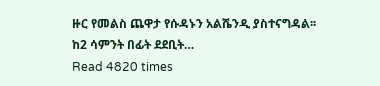ዙር የመልስ ጨዋታ የሱዳኑን አልሼንዲ ያስተናግዳል፡፡ ከ2 ሳምንት በፊት ደደቢት…
Read 4820 times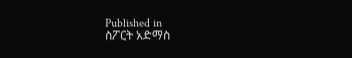Published in
ስፖርት አድማስ